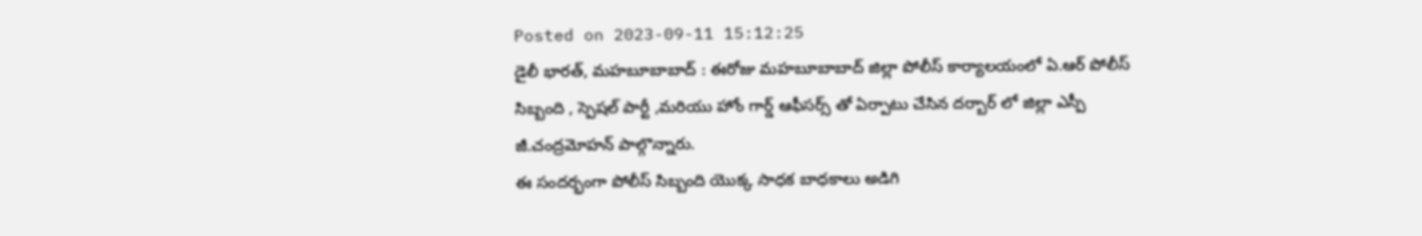Posted on 2023-09-11 15:12:25
డైలీ భారత్, మహబూబాబాద్ : ఈరోజు మహబూబాబాద్ జిల్లా పోలీస్ కార్యాలయంలో ఏ.ఆర్ పోలీస్ సిబ్బంది , స్పెషల్ పార్టీ ,మరియు హోం గార్డ్ ఆఫీసర్స్ తో ఏర్పాటు చేసిన దర్బార్ లో జిల్లా ఎస్పీ జీ.చంద్రమోహన్ పాల్గొన్నారు.
ఈ సందర్భంగా పోలీస్ సిబ్బంది యొక్క సాధక బాధకాలు అడిగి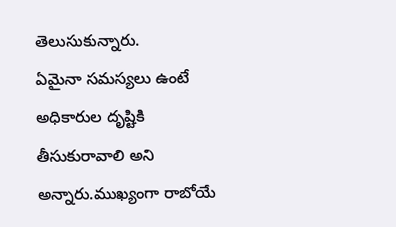తెలుసుకున్నారు.
ఏమైనా సమస్యలు ఉంటే అధికారుల దృష్టికి తీసుకురావాలి అని అన్నారు.ముఖ్యంగా రాబోయే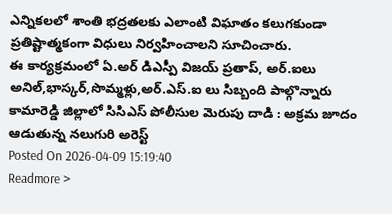ఎన్నికలలో శాంతి భద్రతలకు ఎలాంటి విఘాతం కలుగకుండా ప్రతిష్టాత్మకంగా విధులు నిర్వహించాలని సూచించారు.
ఈ కార్యక్రమంలో ఏ.అర్ డిఎస్పీ విజయ్ ప్రతాప్, అర్.ఐలు అనిల్,భాస్కర్,సొమ్మళ్లు,అర్.ఎస్.ఐ లు సిబ్బంది పాల్గొన్నారు
కామారెడ్డి జిల్లాలో సిసిఎస్ పోలీసుల మెరుపు దాడి : అక్రమ జూదం ఆడుతున్న నలుగురి అరెస్ట్
Posted On 2026-04-09 15:19:40
Readmore >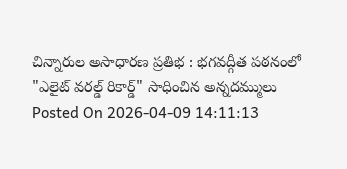చిన్నారుల అసాధారణ ప్రతిభ : భగవద్గీత పఠనంలో "ఎలైట్ వరల్డ్ రికార్డ్" సాధించిన అన్నదమ్ములు
Posted On 2026-04-09 14:11:13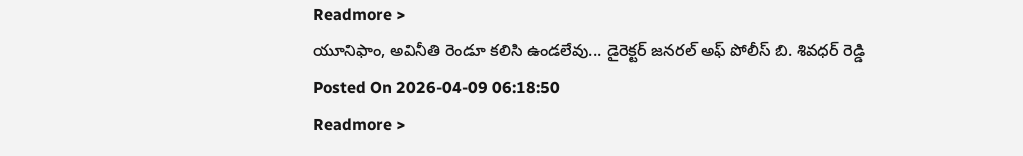Readmore >
యూనిఫాం, అవినీతి రెండూ కలిసి ఉండలేవు... డైరెక్టర్ జనరల్ అఫ్ పోలీస్ బి. శివధర్ రెడ్డి
Posted On 2026-04-09 06:18:50
Readmore >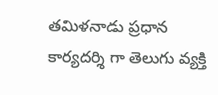తమిళనాడు ప్రధాన కార్యదర్శి గా తెలుగు వ్యక్తి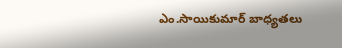ఎం.సాయికుమార్ బాధ్యతలు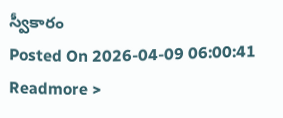స్వీకారం
Posted On 2026-04-09 06:00:41
Readmore >